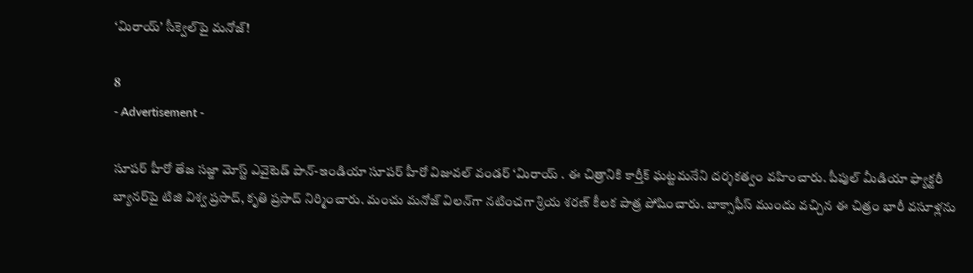‘మిరాయ్‌’ సీక్వెల్‌పై మనోజ్!

8
- Advertisement -

సూపర్ హీరో తేజ సజ్జా మోస్ట్ ఎవైటెడ్ పాన్-ఇండియా సూపర్ హీరో విజువల్ వండర్ ‘మిరాయ్‌ . ఈ చిత్రానికి కార్తీక్ ఘట్టమనేని దర్శకత్వం వహించారు. పీపుల్ మీడియా ఫ్యాక్టరీ బ్యానర్‌పై టిజి విశ్వ ప్రసాద్, కృతి ప్రసాద్ నిర్మించారు. మంచు మనోజ్ విలన్‌గా నటించగా శ్రియ శరణ్‌ కీలక పాత్ర పోషించారు. బాక్సాఫీస్ ముందు వచ్చిన ఈ చిత్రం భారీ వసూళ్లను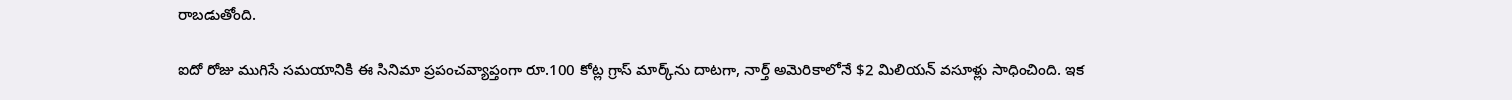రాబడుతోంది.

ఐదో రోజు ముగిసే సమయానికి ఈ సినిమా ప్రపంచవ్యాప్తంగా రూ.100 కోట్ల గ్రాస్‌ మార్క్‌ను దాటగా, నార్త్ అమెరికాలోనే $2 మిలియన్ వసూళ్లు సాధించింది. ఇక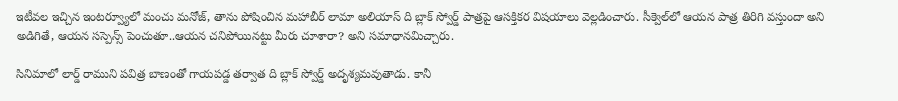ఇటీవల ఇచ్చిన ఇంటర్వ్యూలో మంచు మనోజ్, తాను పోషించిన మహాబీర్ లామా అలియాస్ ది బ్లాక్ స్వోర్డ్ పాత్రపై ఆసక్తికర విషయాలు వెల్లడించారు. సీక్వెల్‌లో ఆయన పాత్ర తిరిగి వస్తుందా అని అడిగితే, ఆయన సస్పెన్స్ పెంచుతూ..ఆయన చనిపోయినట్టు మీరు చూశారా? అని సమాధానమిచ్చారు.

సినిమాలో లార్డ్ రాముని పవిత్ర బాణంతో గాయపడ్డ తర్వాత ది బ్లాక్ స్వోర్డ్ అదృశ్యమవుతాడు. కానీ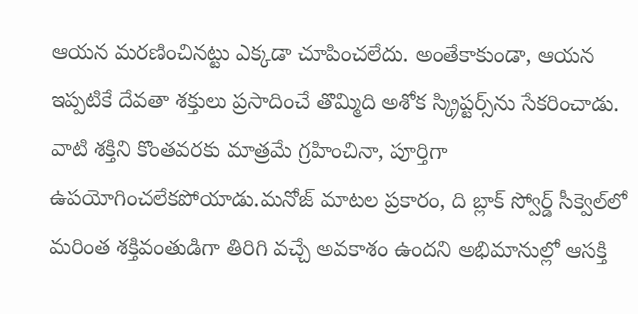ఆయన మరణించినట్టు ఎక్కడా చూపించలేదు. అంతేకాకుండా, ఆయన ఇప్పటికే దేవతా శక్తులు ప్రసాదించే తొమ్మిది అశోక స్క్రిప్టర్స్‌ను సేకరించాడు. వాటి శక్తిని కొంతవరకు మాత్రమే గ్రహించినా, పూర్తిగా ఉపయోగించలేకపోయాడు.మనోజ్ మాటల ప్రకారం, ది బ్లాక్ స్వోర్డ్ సీక్వెల్‌లో మరింత శక్తివంతుడిగా తిరిగి వచ్చే అవకాశం ఉందని అభిమానుల్లో ఆసక్తి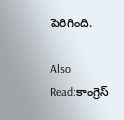పెరిగింది.

Also Read:కాంగ్రెస్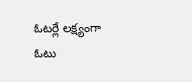ఓటర్లే లక్ష్యంగా ఓటు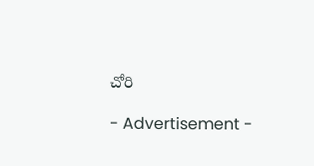చోరి

- Advertisement -